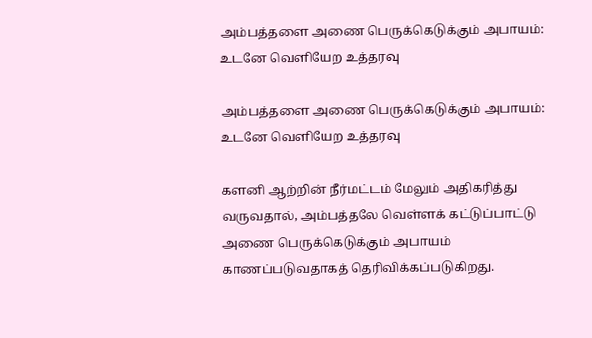அம்பத்தளை அணை பெருக்கெடுக்கும் அபாயம்: உடனே வெளியேற உத்தரவு

அம்பத்தளை அணை பெருக்கெடுக்கும் அபாயம்: உடனே வெளியேற உத்தரவு

களனி ஆற்றின் நீர்மட்டம் மேலும் அதிகரித்து வருவதால், அம்பத்தலே வெள்ளக் கட்டுப்பாட்டு அணை பெருக்கெடுக்கும் அபாயம் காணப்படுவதாகத் தெரிவிக்கப்படுகிறது.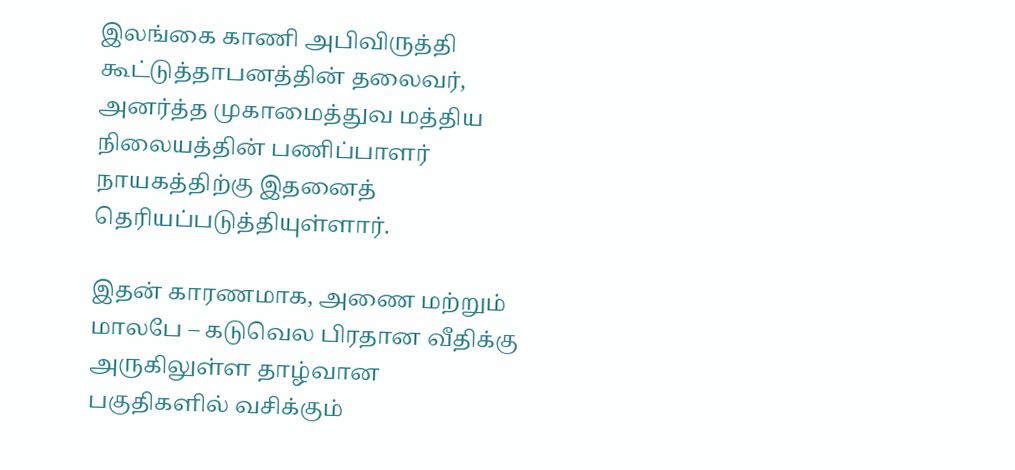இலங்கை காணி அபிவிருத்தி கூட்டுத்தாபனத்தின் தலைவர், அனர்த்த முகாமைத்துவ மத்திய நிலையத்தின் பணிப்பாளர் நாயகத்திற்கு இதனைத் தெரியப்படுத்தியுள்ளார்.

இதன் காரணமாக, அணை மற்றும் மாலபே – கடுவெல பிரதான வீதிக்கு அருகிலுள்ள தாழ்வான பகுதிகளில் வசிக்கும்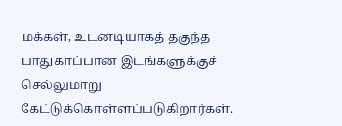மக்கள், உடனடியாகத் தகுந்த பாதுகாப்பான இடங்களுக்குச் செல்லுமாறு கேட்டுக்கொள்ளப்படுகிறார்கள்.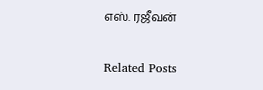எஸ். ரஜீவன்

Related Posts